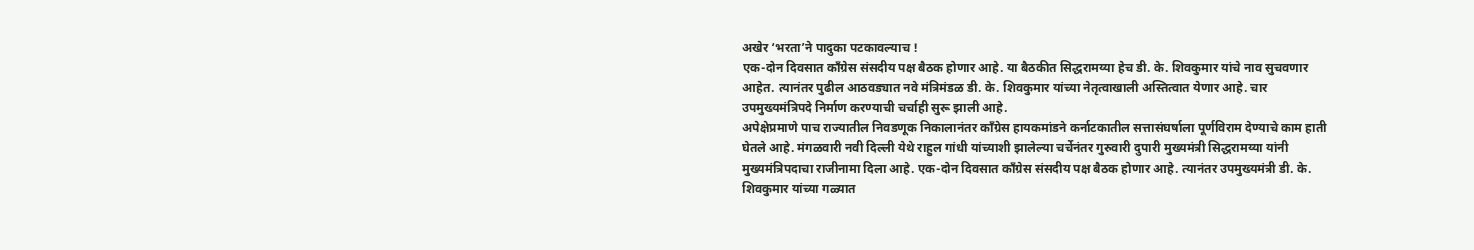अखेर ‘भरता’ने पादुका पटकावल्याच !
एक-दोन दिवसात काँग्रेस संसदीय पक्ष बैठक होणार आहे. या बैठकीत सिद्धरामय्या हेच डी. के. शिवकुमार यांचे नाव सुचवणार आहेत. त्यानंतर पुढील आठवड्यात नवे मंत्रिमंडळ डी. के. शिवकुमार यांच्या नेतृत्वाखाली अस्तित्वात येणार आहे. चार उपमुख्यमंत्रिपदे निर्माण करण्याची चर्चाही सुरू झाली आहे.
अपेक्षेप्रमाणे पाच राज्यातील निवडणूक निकालानंतर काँग्रेस हायकमांडने कर्नाटकातील सत्तासंघर्षाला पूर्णविराम देण्याचे काम हाती घेतले आहे. मंगळवारी नवी दिल्ली येथे राहुल गांधी यांच्याशी झालेल्या चर्चेनंतर गुरुवारी दुपारी मुख्यमंत्री सिद्धरामय्या यांनी मुख्यमंत्रिपदाचा राजीनामा दिला आहे. एक-दोन दिवसात काँग्रेस संसदीय पक्ष बैठक होणार आहे. त्यानंतर उपमुख्यमंत्री डी. के. शिवकुमार यांच्या गळ्यात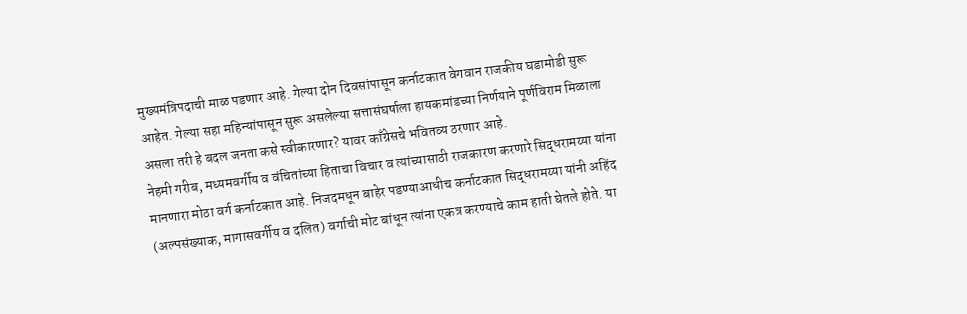मुख्यमंत्रिपदाची माळ पडणार आहे. गेल्या दोन दिवसांपासून कर्नाटकात वेगवान राजकीय घडामोडी सुरू आहेत. गेल्या सहा महिन्यांपासून सुरू असलेल्या सत्तासंघर्षाला हायकमांडच्या निर्णयाने पूर्णविराम मिळाला असला तरी हे बदल जनता कसे स्वीकारणार? यावर काँग्रेसचे भवितव्य ठरणार आहे.
नेहमी गरीब, मध्यमवर्गीय व वंचितांच्या हिताचा विचार व त्यांच्यासाठी राजकारण करणारे सिद्धरामय्या यांना मानणारा मोठा वर्ग कर्नाटकात आहे. निजदमधून बाहेर पडण्याआधीच कर्नाटकात सिद्धरामय्या यांनी अहिंद (अल्पसंख्याक, मागासवर्गीय व दलित) वर्गाची मोट बांधून त्यांना एकत्र करण्याचे काम हाती घेतले होते. या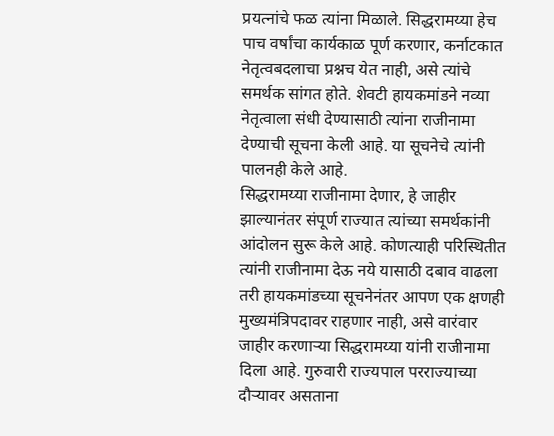प्रयत्नांचे फळ त्यांना मिळाले. सिद्धरामय्या हेच पाच वर्षांचा कार्यकाळ पूर्ण करणार, कर्नाटकात नेतृत्वबदलाचा प्रश्नच येत नाही, असे त्यांचे समर्थक सांगत होते. शेवटी हायकमांडने नव्या नेतृत्वाला संधी देण्यासाठी त्यांना राजीनामा देण्याची सूचना केली आहे. या सूचनेचे त्यांनी पालनही केले आहे.
सिद्धरामय्या राजीनामा देणार, हे जाहीर झाल्यानंतर संपूर्ण राज्यात त्यांच्या समर्थकांनी आंदोलन सुरू केले आहे. कोणत्याही परिस्थितीत त्यांनी राजीनामा देऊ नये यासाठी दबाव वाढला तरी हायकमांडच्या सूचनेनंतर आपण एक क्षणही मुख्यमंत्रिपदावर राहणार नाही, असे वारंवार जाहीर करणाऱ्या सिद्धरामय्या यांनी राजीनामा दिला आहे. गुरुवारी राज्यपाल परराज्याच्या दौऱ्यावर असताना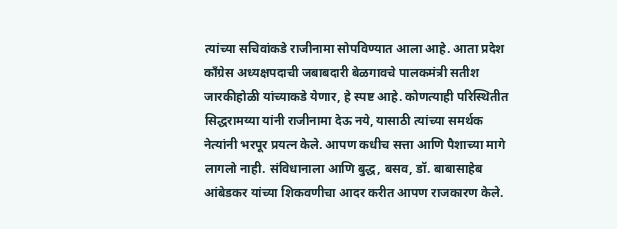त्यांच्या सचिवांकडे राजीनामा सोपविण्यात आला आहे. आता प्रदेश काँग्रेस अध्यक्षपदाची जबाबदारी बेळगावचे पालकमंत्री सतीश जारकीहोळी यांच्याकडे येणार, हे स्पष्ट आहे. कोणत्याही परिस्थितीत सिद्धरामय्या यांनी राजीनामा देऊ नये, यासाठी त्यांच्या समर्थक नेत्यांनी भरपूर प्रयत्न केले. आपण कधीच सत्ता आणि पैशाच्या मागे लागलो नाही. संविधानाला आणि बुद्ध, बसव, डॉ. बाबासाहेब आंबेडकर यांच्या शिकवणीचा आदर करीत आपण राजकारण केले.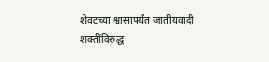शेवटच्या श्वासापर्यंत जातीयवादी शक्तींविरुद्ध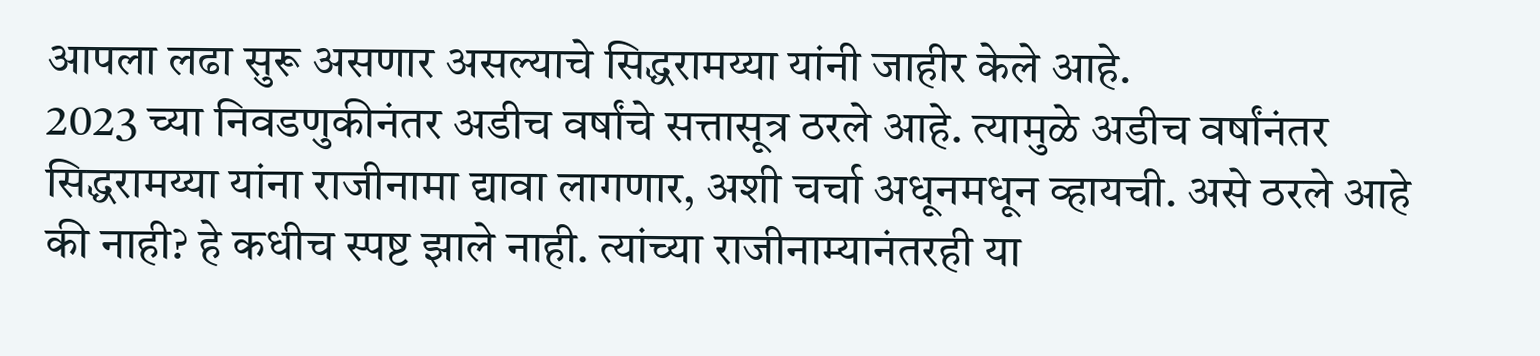आपला लढा सुरू असणार असल्याचे सिद्धरामय्या यांनी जाहीर केले आहे.
2023 च्या निवडणुकीनंतर अडीच वर्षांचे सत्तासूत्र ठरले आहे. त्यामुळे अडीच वर्षांनंतर सिद्धरामय्या यांना राजीनामा द्यावा लागणार, अशी चर्चा अधूनमधून व्हायची. असे ठरले आहे की नाही? हे कधीच स्पष्ट झाले नाही. त्यांच्या राजीनाम्यानंतरही या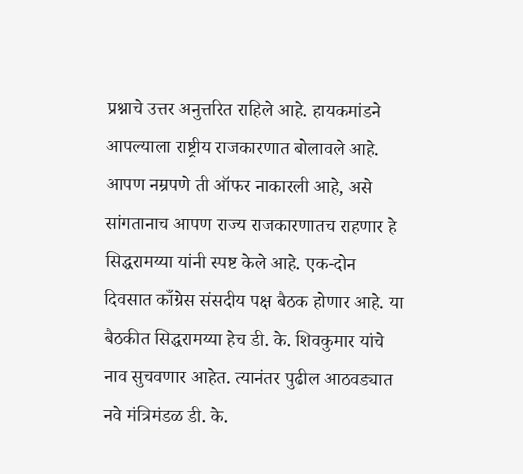प्रश्नाचे उत्तर अनुत्तरित राहिले आहे. हायकमांडने आपल्याला राष्ट्रीय राजकारणात बोलावले आहे. आपण नम्रपणे ती ऑफर नाकारली आहे, असे सांगतानाच आपण राज्य राजकारणातच राहणार हे सिद्धरामय्या यांनी स्पष्ट केले आहे. एक-दोन दिवसात काँग्रेस संसदीय पक्ष बैठक होणार आहे. या बैठकीत सिद्धरामय्या हेच डी. के. शिवकुमार यांचे नाव सुचवणार आहेत. त्यानंतर पुढील आठवड्यात नवे मंत्रिमंडळ डी. के.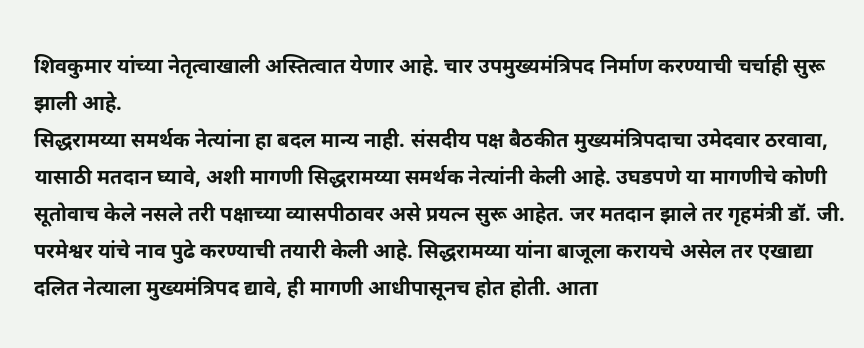शिवकुमार यांच्या नेतृत्वाखाली अस्तित्वात येणार आहे. चार उपमुख्यमंत्रिपद निर्माण करण्याची चर्चाही सुरू झाली आहे.
सिद्धरामय्या समर्थक नेत्यांना हा बदल मान्य नाही. संसदीय पक्ष बैठकीत मुख्यमंत्रिपदाचा उमेदवार ठरवावा, यासाठी मतदान घ्यावे, अशी मागणी सिद्धरामय्या समर्थक नेत्यांनी केली आहे. उघडपणे या मागणीचे कोणी सूतोवाच केले नसले तरी पक्षाच्या व्यासपीठावर असे प्रयत्न सुरू आहेत. जर मतदान झाले तर गृहमंत्री डॉ. जी. परमेश्वर यांचे नाव पुढे करण्याची तयारी केली आहे. सिद्धरामय्या यांना बाजूला करायचे असेल तर एखाद्या दलित नेत्याला मुख्यमंत्रिपद द्यावे, ही मागणी आधीपासूनच होत होती. आता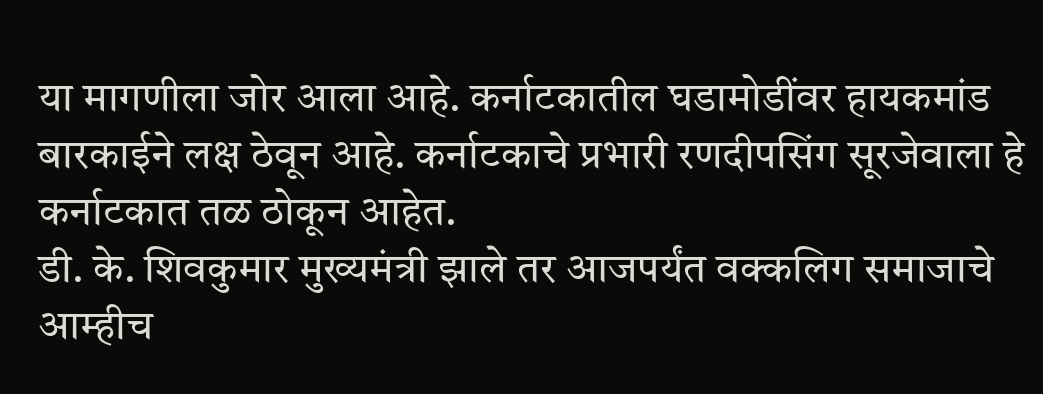या मागणीला जोर आला आहे. कर्नाटकातील घडामोडींवर हायकमांड बारकाईने लक्ष ठेवून आहे. कर्नाटकाचे प्रभारी रणदीपसिंग सूरजेवाला हे कर्नाटकात तळ ठोकून आहेत.
डी. के. शिवकुमार मुख्यमंत्री झाले तर आजपर्यंत वक्कलिग समाजाचे आम्हीच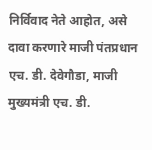निर्विवाद नेते आहोत, असे दावा करणारे माजी पंतप्रधान एच. डी. देवेगौडा, माजी मुख्यमंत्री एच. डी.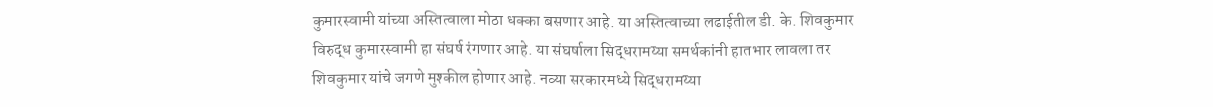कुमारस्वामी यांच्या अस्तित्वाला मोठा धक्का बसणार आहे. या अस्तित्वाच्या लढाईतील डी. के. शिवकुमार विरुद्ध कुमारस्वामी हा संघर्ष रंगणार आहे. या संघर्षाला सिद्धरामय्या समर्थकांनी हातभार लावला तर शिवकुमार यांचे जगणे मुश्कील होणार आहे. नव्या सरकारमध्ये सिद्धरामय्या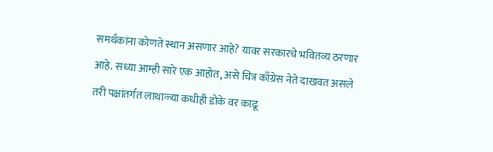समर्थकांना कोणते स्थान असणार आहे? यावर सरकारचे भवितव्य ठरणार आहे. सध्या आम्ही सारे एक आहोत, असे चित्र काँग्रेस नेते दाखवत असले तरी पक्षांतर्गत लाथाळ्या कधीही डोके वर काढू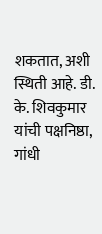शकतात, अशी स्थिती आहे. डी. के. शिवकुमार यांची पक्षनिष्ठा, गांधी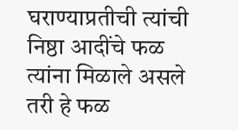घराण्याप्रतीची त्यांची निष्ठा आदींचे फळ त्यांना मिळाले असले तरी हे फळ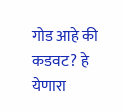गोड आहे की कडवट? हे येणारा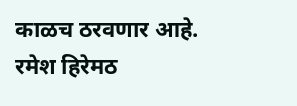काळच ठरवणार आहे.
रमेश हिरेमठ